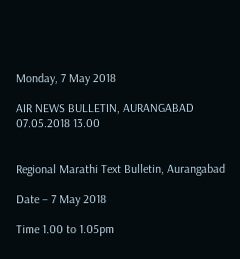Monday, 7 May 2018

AIR NEWS BULLETIN, AURANGABAD 07.05.2018 13.00


Regional Marathi Text Bulletin, Aurangabad

Date – 7 May 2018

Time 1.00 to 1.05pm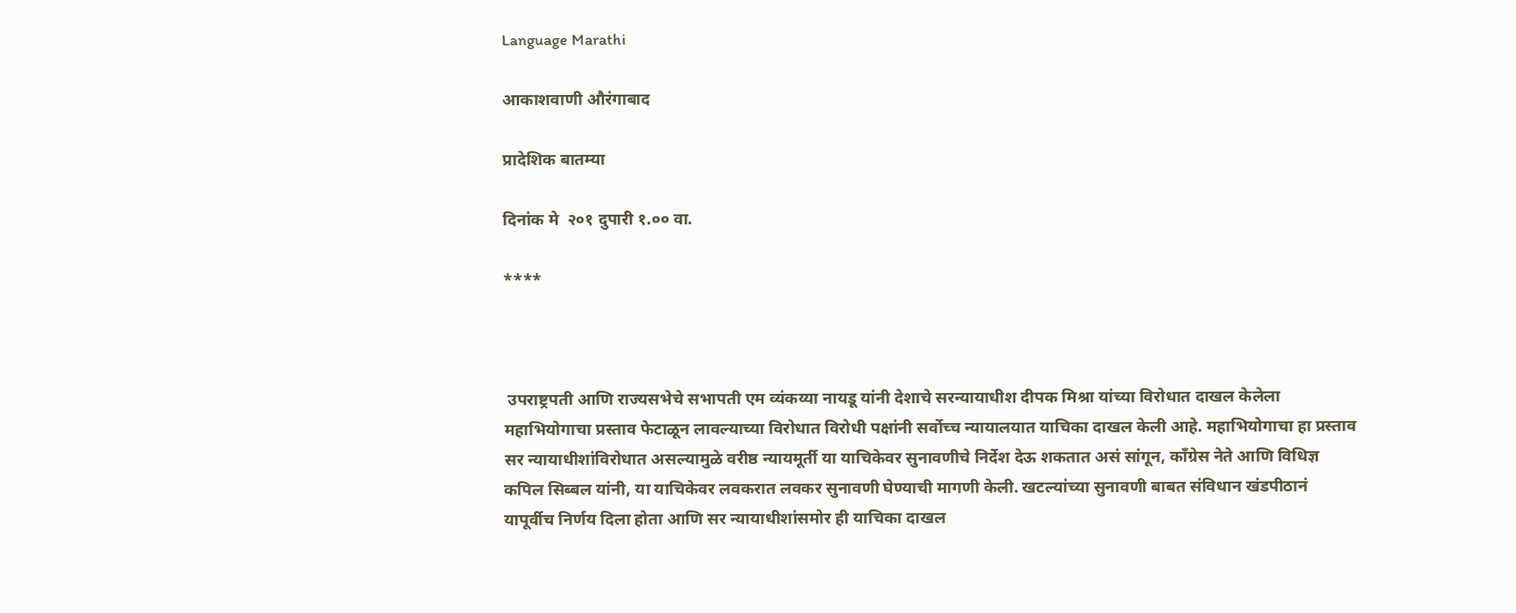Language Marathi

आकाशवाणी औरंगाबाद

प्रादेशिक बातम्या

दिनांक मे  २०१ दुपारी १.०० वा.

****



 उपराष्ट्रपती आणि राज्यसभेचे सभापती एम व्यंकय्या नायडू यांनी देशाचे सरन्यायाधीश दीपक मिश्रा यांच्या विरोधात दाखल केलेला महाभियोगाचा प्रस्ताव फेटाळून लावल्याच्या विरोधात विरोधी पक्षांनी सर्वोच्च न्यायालयात याचिका दाखल केली आहे. महाभियोगाचा हा प्रस्ताव सर न्यायाधीशांविरोधात असल्यामुळे वरीष्ठ न्यायमूर्ती या याचिकेवर सुनावणीचे निर्देश देऊ शकतात असं सांगून, काँग्रेस नेते आणि विधिज्ञ कपिल सिब्बल यांनी, या याचिकेवर लवकरात लवकर सुनावणी घेण्याची मागणी केली. खटल्यांच्या सुनावणी बाबत संविधान खंडपीठानं यापूर्वीच निर्णय दिला होता आणि सर न्यायाधीशांसमोर ही याचिका दाखल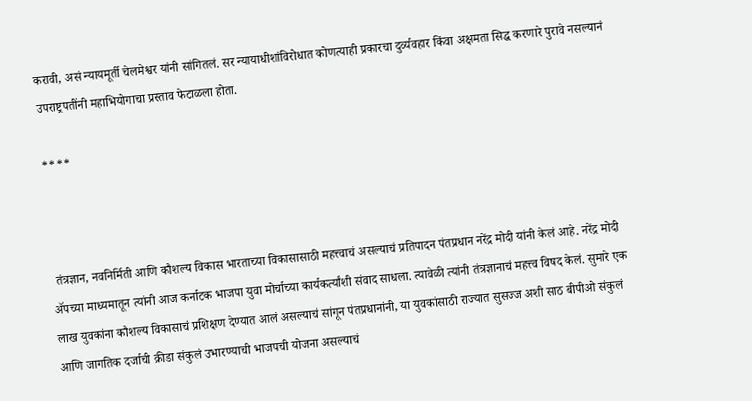करावी, असं न्यायमूर्ती चेलमेश्वर यांनी सांगितलं. सर न्यायाधीशांविरोधात कोणत्याही प्रकारचा दुर्व्यवहार किंवा अक्षमता सिद्ध करणारे पुरावे नसल्यानं उपराष्ट्रपतींनी महाभियोगाचा प्रस्ताव फेटाळला होता.

****



 तंत्रज्ञान, नवनिर्मिती आणि कौशल्य विकास भारताच्या विकासासाठी महत्त्वाचं असल्याचं प्रतिपादन पंतप्रधान नरेंद्र मोदी यांनी केलं आहे. नरेंद्र मोदी ॲपच्या माध्यमातून त्यांनी आज कर्नाटक भाजपा युवा मोर्चाच्या कार्यकर्त्यांशी संवाद साधला. त्यावेळी त्यांनी तंत्रज्ञानाचं महत्त्व विषद केलं. सुमारे एक लाख युवकांना कौशल्य विकासाचं प्रशिक्षण देण्यात आलं असल्याचं सांगून पंतप्रधानांनी, या युवकांसाठी राज्यात सुसज्ज अशी साठ बीपीओ संकुलं आणि जागतिक दर्जाची क्रीडा संकुलं उभारण्याची भाजपची योजना असल्याचं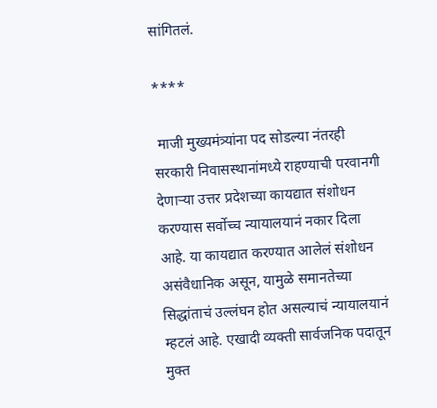सांगितलं.

****

 माजी मुख्यमंत्र्यांना पद सोडल्या नंतरही सरकारी निवासस्थानांमध्ये राहण्याची परवानगी देणाऱ्या उत्तर प्रदेशच्या कायद्यात संशोधन करण्यास सर्वोच्च न्यायालयानं नकार दिला आहे. या कायद्यात करण्यात आलेलं संशोधन असंवैधानिक असून, यामुळे समानतेच्या सिद्धांताचं उल्लंघन होत असल्याचं न्यायालयानं म्हटलं आहे. एखादी व्यक्ती सार्वजनिक पदातून मुक्त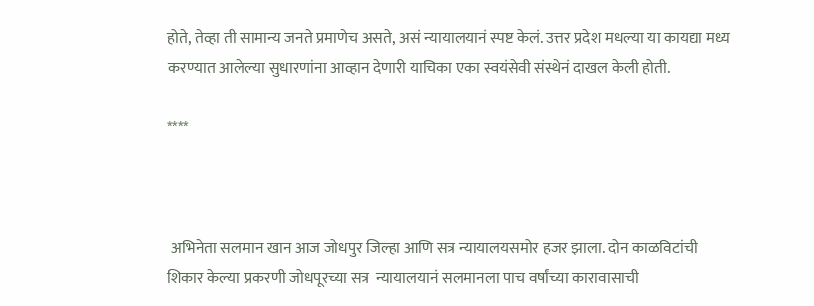होते, तेव्हा ती सामान्य जनते प्रमाणेच असते, असं न्यायालयानं स्पष्ट केलं. उत्तर प्रदेश मधल्या या कायद्या मध्य करण्यात आलेल्या सुधारणांना आव्हान देणारी याचिका एका स्वयंसेवी संस्थेनं दाखल केली होती.

****



 अभिनेता सलमान खान आज जोधपुर जिल्हा आणि सत्र न्यायालयसमोर हजर झाला. दोन काळविटांची शिकार केल्या प्रकरणी जोधपूरच्या सत्र  न्यायालयानं सलमानला पाच वर्षांच्या कारावासाची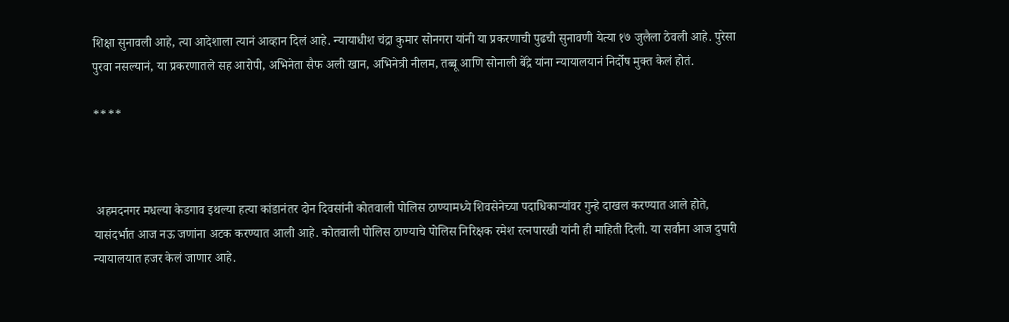शिक्षा सुनावली आहे, त्या आदेशाला त्यानं आव्हान दिलं आहे. न्यायाधीश चंद्रा कुमार सोनगरा यांनी या प्रकरणाची पुढची सुनावणी येत्या १७ जुलैला ठेवली आहे. पुरेसा पुरवा नसल्यानं, या प्रकरणातले सह आरोपी, अभिनेता सैफ अली खान, अभिनेत्री नीलम, तब्बू आणि सोनाली बेंद्रे यांना न्यायालयानं निर्दोष मुक्त केलं होतं.

****



 अहमदनगर मधल्या केडगाव इथल्या हत्या कांडानंतर दोन दिवसांनी कोतवाली पोलिस ठाण्यामध्ये शिवसेनेच्या पदाधिकाऱ्यांवर गुन्हे दाखल करण्यात आले होते, यासंदर्भात आज नऊ जणांना अटक करण्यात आली आहे. कोतवाली पोलिस ठाण्याचे पोलिस निरिक्षक रमेश रत्नपारखी यांनी ही माहिती दिली. या सर्वांना आज दुपारी न्यायालयात हजर केलं जाणार आहे.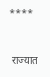****



 राज्यात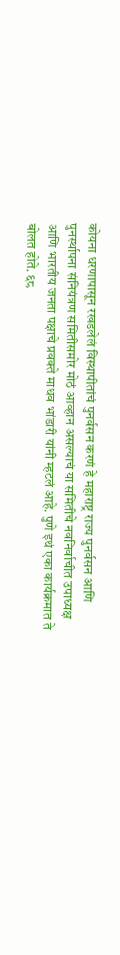कोयना धरणापासून रखडलेलं विस्थापीतांचं पुनर्वसन करणं हे महाराष्ट्र राज्य पुनर्वसन आणि पुनर्स्थापना संनियंत्रण समितीसमोर मोठं आव्हान असल्याचं या समितीचे नवनिर्वाचीत उपाध्यक्ष आणि भारतीय जनता पक्षाचे प्रवक्ते माधव भांडारी यांनी म्हटलं आहे. पुणे इथं एका कार्यक्रमात ते बोलत होते. ६८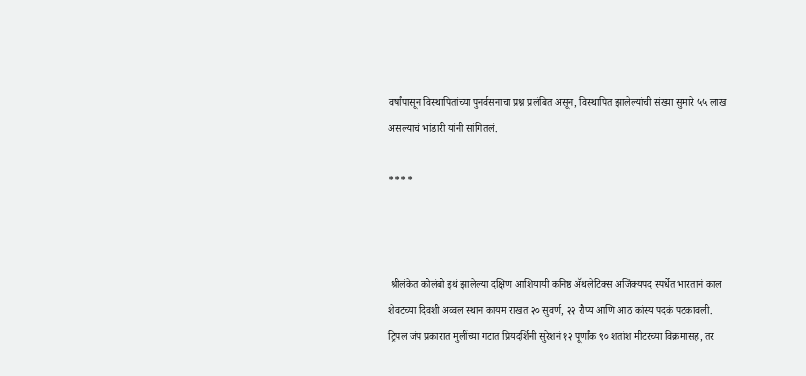वर्षांपासून विस्थापितांच्या पुनर्वसनाचा प्रश्न प्रलंबित असून, विस्थापित झालेल्यांची संख्या सुमारे ५५ लाख असल्याचं भांडारी यांनी सांगितलं.

****



 श्रीलंकेत कोलंबो इथं झालेल्या दक्षिण आशियायी कनिष्ठ ॲथलेटिक्स अजिंक्यपद स्पर्धेत भारतानं काल शेवटच्या दिवशी अव्वल स्थान कायम राखत २० सुवर्ण, २२ रौप्य आणि आठ कांस्य पदकं पटकावली. ट्रिपल जंप प्रकारात मुलींच्या गटात प्रियदर्शिनी सुरेशनं १२ पूर्णांक ९० शतांश मीटरच्या विक्रमासह, तर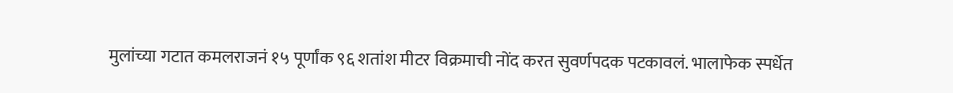मुलांच्या गटात कमलराजनं १५ पूर्णांक ९६ शतांश मीटर विक्रमाची नोंद करत सुवर्णपदक पटकावलं. भालाफेक स्पर्धेत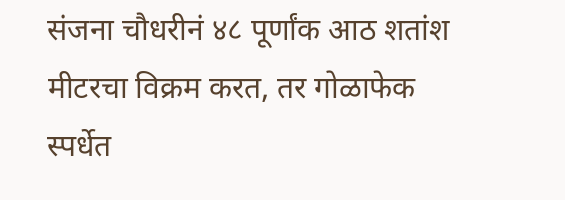संजना चौधरीनं ४८ पूर्णांक आठ शतांश मीटरचा विक्रम करत, तर गोळाफेक स्पर्धेत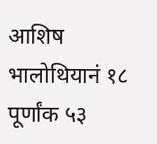आशिष भालोथियानं १८ पूर्णांक ५३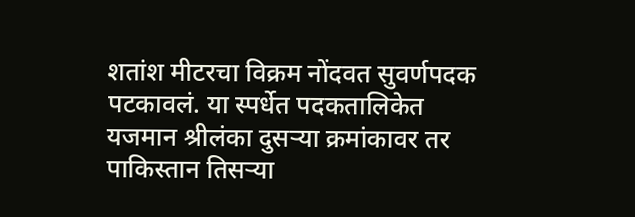शतांश मीटरचा विक्रम नोंदवत सुवर्णपदक पटकावलं. या स्पर्धेत पदकतालिकेत यजमान श्रीलंका दुसऱ्या क्रमांकावर तर  पाकिस्तान तिसऱ्या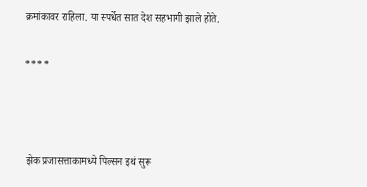क्रमांकावर राहिला. या स्पर्धेत सात देश सहभागी झाले होते.

****



 झेक प्रजासत्ताकामध्ये पिल्सन इथं सुरू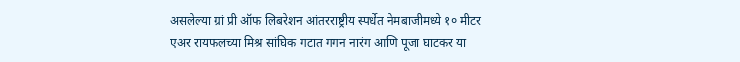असलेल्या ग्रां प्री ऑफ लिबरेशन आंतरराष्ट्रीय स्पर्धेत नेमबाजीमध्ये १० मीटर एअर रायफलच्या मिश्र सांघिक गटात गगन नारंग आणि पूजा घाटकर या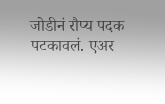जोडीनं रौप्य पदक पटकावलं. एअर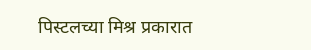पिस्टलच्या मिश्र प्रकारात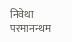निवेथा परमानन्थम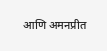आणि अमनप्रीत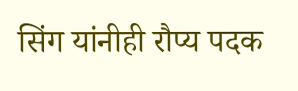सिंग यांनीही रौप्य पदक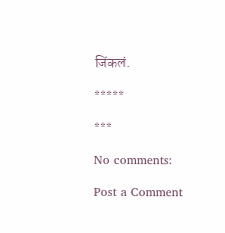जिंकलं.

*****

***

No comments:

Post a Comment